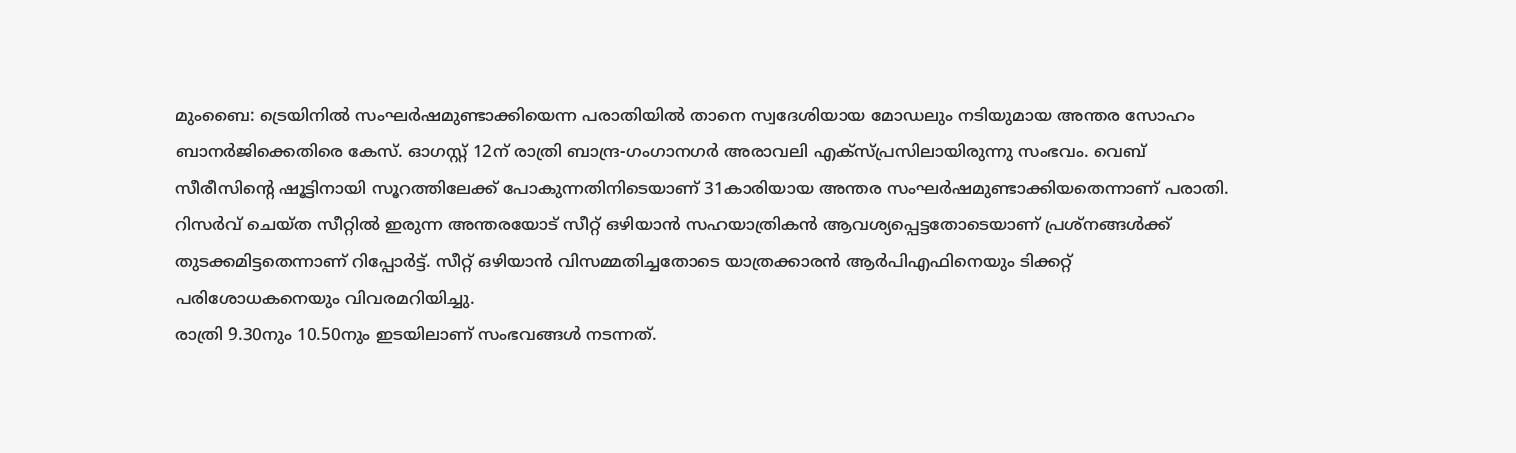മുംബൈ: ട്രെയിനിൽ സംഘർഷമുണ്ടാക്കിയെന്ന പരാതിയിൽ താനെ സ്വദേശിയായ മോഡലും നടിയുമായ അന്തര സോഹം ബാനർജിക്കെതിരെ കേസ്. ഓഗസ്റ്റ് 12ന് രാത്രി ബാന്ദ്ര-ഗംഗാനഗർ അരാവലി എക്സ്പ്രസിലായിരുന്നു സംഭവം. വെബ് സീരീസിന്റെ ഷൂട്ടിനായി സൂറത്തിലേക്ക് പോകുന്നതിനിടെയാണ് 31കാരിയായ അന്തര സംഘർഷമുണ്ടാക്കിയതെന്നാണ് പരാതി.
റിസർവ് ചെയ്ത സീറ്റിൽ ഇരുന്ന അന്തരയോട് സീറ്റ് ഒഴിയാൻ സഹയാത്രികൻ ആവശ്യപ്പെട്ടതോടെയാണ് പ്രശ്നങ്ങൾക്ക് തുടക്കമിട്ടതെന്നാണ് റിപ്പോർട്ട്. സീറ്റ് ഒഴിയാൻ വിസമ്മതിച്ചതോടെ യാത്രക്കാരൻ ആർപിഎഫിനെയും ടിക്കറ്റ് പരിശോധകനെയും വിവരമറിയിച്ചു.
രാത്രി 9.30നും 10.50നും ഇടയിലാണ് സംഭവങ്ങൾ നടന്നത്.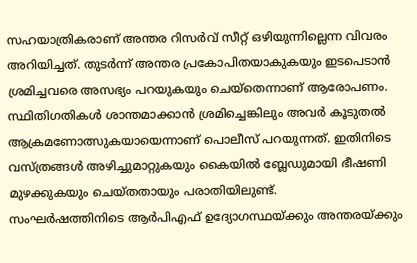സഹയാത്രികരാണ് അന്തര റിസർവ് സീറ്റ് ഒഴിയുന്നില്ലെന്ന വിവരം അറിയിച്ചത്. തുടർന്ന് അന്തര പ്രകോപിതയാകുകയും ഇടപെടാൻ ശ്രമിച്ചവരെ അസഭ്യം പറയുകയും ചെയ്തെന്നാണ് ആരോപണം. സ്ഥിതിഗതികൾ ശാന്തമാക്കാൻ ശ്രമിച്ചെങ്കിലും അവർ കൂടുതൽ ആക്രമണോത്സുകയായെന്നാണ് പൊലീസ് പറയുന്നത്. ഇതിനിടെ വസ്ത്രങ്ങൾ അഴിച്ചുമാറ്റുകയും കൈയിൽ ബ്ലേഡുമായി ഭീഷണി മുഴക്കുകയും ചെയ്തതായും പരാതിയിലുണ്ട്.
സംഘർഷത്തിനിടെ ആർപിഎഫ് ഉദ്യോഗസ്ഥയ്ക്കും അന്തരയ്ക്കും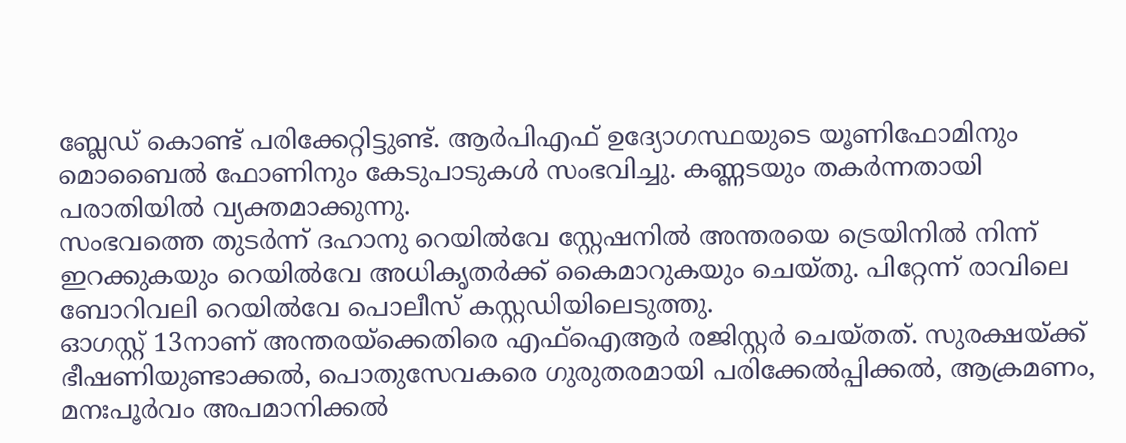ബ്ലേഡ് കൊണ്ട് പരിക്കേറ്റിട്ടുണ്ട്. ആർപിഎഫ് ഉദ്യോഗസ്ഥയുടെ യൂണിഫോമിനും മൊബൈൽ ഫോണിനും കേടുപാടുകൾ സംഭവിച്ചു. കണ്ണടയും തകർന്നതായി പരാതിയിൽ വ്യക്തമാക്കുന്നു.
സംഭവത്തെ തുടർന്ന് ദഹാനു റെയിൽവേ സ്റ്റേഷനിൽ അന്തരയെ ട്രെയിനിൽ നിന്ന് ഇറക്കുകയും റെയിൽവേ അധികൃതർക്ക് കൈമാറുകയും ചെയ്തു. പിറ്റേന്ന് രാവിലെ ബോറിവലി റെയിൽവേ പൊലീസ് കസ്റ്റഡിയിലെടുത്തു.
ഓഗസ്റ്റ് 13നാണ് അന്തരയ്ക്കെതിരെ എഫ്ഐആർ രജിസ്റ്റർ ചെയ്തത്. സുരക്ഷയ്ക്ക് ഭീഷണിയുണ്ടാക്കൽ, പൊതുസേവകരെ ഗുരുതരമായി പരിക്കേൽപ്പിക്കൽ, ആക്രമണം, മനഃപൂർവം അപമാനിക്കൽ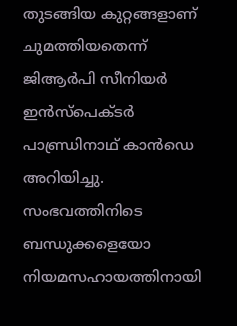തുടങ്ങിയ കുറ്റങ്ങളാണ് ചുമത്തിയതെന്ന് ജിആർപി സീനിയർ ഇൻസ്പെക്ടർ പാണ്ഡ്രിനാഥ് കാൻഡെ അറിയിച്ചു.
സംഭവത്തിനിടെ ബന്ധുക്കളെയോ നിയമസഹായത്തിനായി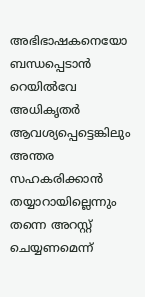അഭിഭാഷകനെയോ ബന്ധപ്പെടാൻ റെയിൽവേ അധികൃതർ ആവശ്യപ്പെട്ടെങ്കിലും അന്തര സഹകരിക്കാൻ തയ്യാറായില്ലെന്നും തന്നെ അറസ്റ്റ് ചെയ്യണമെന്ന്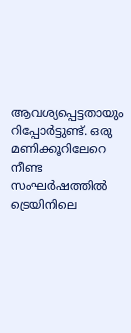ആവശ്യപ്പെട്ടതായും റിപ്പോർട്ടുണ്ട്. ഒരു മണിക്കൂറിലേറെ നീണ്ട സംഘർഷത്തിൽ ട്രെയിനിലെ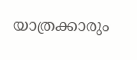യാത്രക്കാരും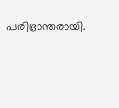പരിഭ്രാന്തരായി.